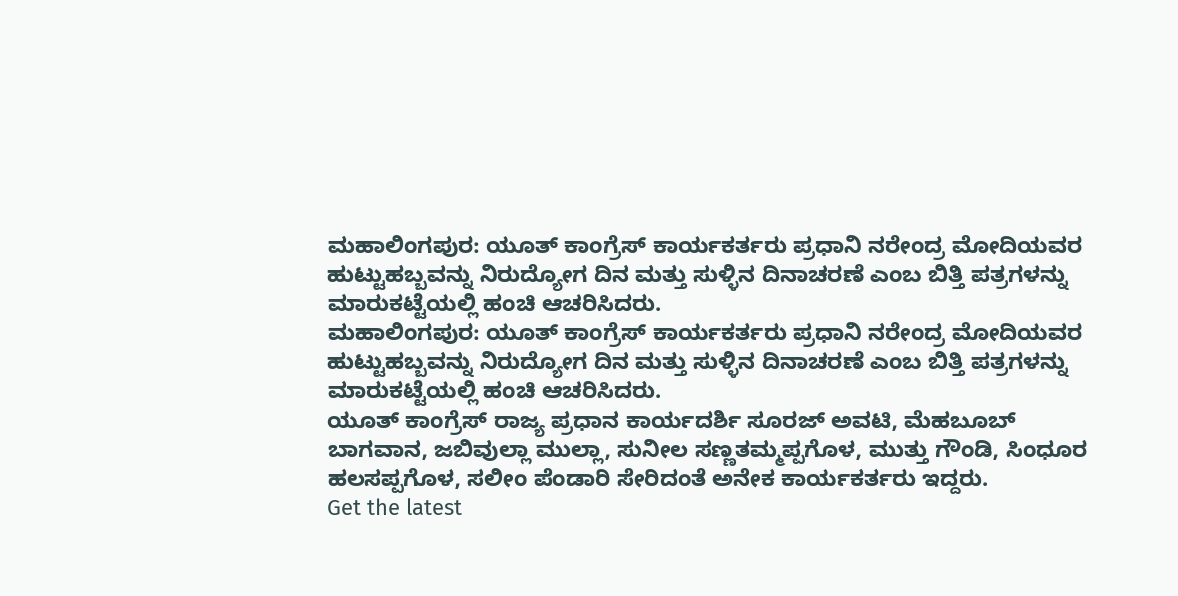ಮಹಾಲಿಂಗಪುರ: ಯೂತ್ ಕಾಂಗ್ರೆಸ್ ಕಾರ್ಯಕರ್ತರು ಪ್ರಧಾನಿ ನರೇಂದ್ರ ಮೋದಿಯವರ ಹುಟ್ಟುಹಬ್ಬವನ್ನು ನಿರುದ್ಯೋಗ ದಿನ ಮತ್ತು ಸುಳ್ಳಿನ ದಿನಾಚರಣೆ ಎಂಬ ಬಿತ್ತಿ ಪತ್ರಗಳನ್ನು ಮಾರುಕಟ್ಟೆಯಲ್ಲಿ ಹಂಚಿ ಆಚರಿಸಿದರು.
ಮಹಾಲಿಂಗಪುರ: ಯೂತ್ ಕಾಂಗ್ರೆಸ್ ಕಾರ್ಯಕರ್ತರು ಪ್ರಧಾನಿ ನರೇಂದ್ರ ಮೋದಿಯವರ ಹುಟ್ಟುಹಬ್ಬವನ್ನು ನಿರುದ್ಯೋಗ ದಿನ ಮತ್ತು ಸುಳ್ಳಿನ ದಿನಾಚರಣೆ ಎಂಬ ಬಿತ್ತಿ ಪತ್ರಗಳನ್ನು ಮಾರುಕಟ್ಟೆಯಲ್ಲಿ ಹಂಚಿ ಆಚರಿಸಿದರು.
ಯೂತ್ ಕಾಂಗ್ರೆಸ್ ರಾಜ್ಯ ಪ್ರಧಾನ ಕಾರ್ಯದರ್ಶಿ ಸೂರಜ್ ಅವಟಿ, ಮೆಹಬೂಬ್ ಬಾಗವಾನ, ಜಬಿವುಲ್ಲಾ ಮುಲ್ಲಾ, ಸುನೀಲ ಸಣ್ಣತಮ್ಮಪ್ಪಗೊಳ, ಮುತ್ತು ಗೌಂಡಿ, ಸಿಂಧೂರ ಹಲಸಪ್ಪಗೊಳ, ಸಲೀಂ ಪೆಂಡಾರಿ ಸೇರಿದಂತೆ ಅನೇಕ ಕಾರ್ಯಕರ್ತರು ಇದ್ದರು.
Get the latest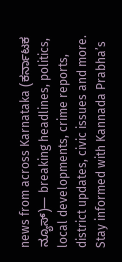news from across Karnataka (ಕರ್ನಾಟಕ ನ್ಯೂಸ್)— breaking headlines, politics, local developments, crime reports, district updates, civic issues and more. Stay informed with Kannada Prabha’s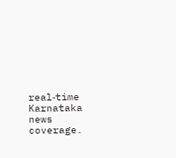real‑time Karnataka news coverage.